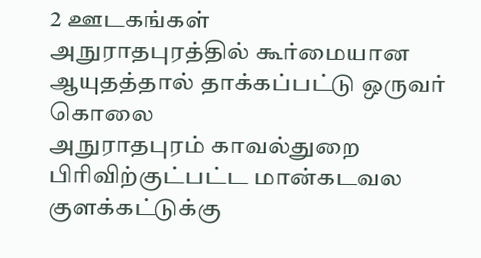2 ஊடகங்கள்
அநுராதபுரத்தில் கூர்மையான ஆயுதத்தால் தாக்கப்பட்டு ஒருவர் கொலை
அநுராதபுரம் காவல்துறை பிரிவிற்குட்பட்ட மான்கடவல குளக்கட்டுக்கு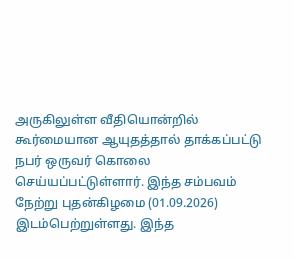அருகிலுள்ள வீதியொன்றில் கூர்மையான ஆயுதத்தால் தாக்கப்பட்டு நபர் ஒருவர் கொலை செய்யப்பட்டுள்ளார். இந்த சம்பவம் நேற்று புதன்கிழமை (01.09.2026) இடம்பெற்றுள்ளது. இந்த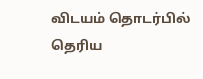விடயம் தொடர்பில் தெரிய